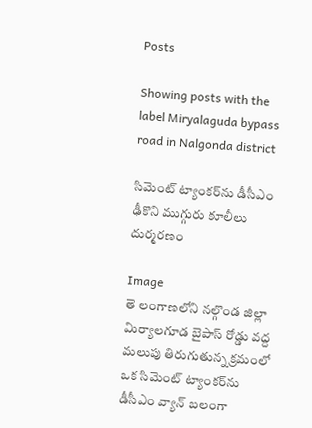Posts

Showing posts with the label Miryalaguda bypass road in Nalgonda district

సిమెంట్‌ ట్యాంకర్‌ను డీసీఎం ఢీకొని ముగ్గురు కూలీలు దుర్మరణం

Image
తె లంగాణలోని నల్గొండ జిల్లా మిర్యాలగూడ బైపాస్ రోడ్డు వద్ద మలుపు తిరుగుతున్న క్రమంలో ఒక సిమెంట్ ట్యాంకర్‌ను డీసీఎం వ్యాన్ బలంగా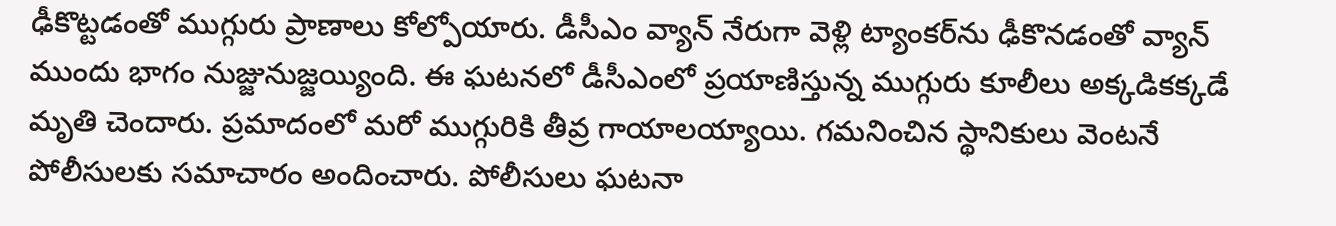ఢీకొట్టడంతో ముగ్గురు ప్రాణాలు కోల్పోయారు. డీసీఎం వ్యాన్ నేరుగా వెళ్లి ట్యాంకర్‌ను ఢీకొనడంతో వ్యాన్ ముందు భాగం నుజ్జునుజ్జయ్యింది. ఈ ఘటనలో డీసీఎంలో ప్రయాణిస్తున్న ముగ్గురు కూలీలు అక్కడికక్కడే మృతి చెందారు. ప్రమాదంలో మరో ముగ్గురికి తీవ్ర గాయాలయ్యాయి. గమనించిన స్థానికులు వెంటనే పోలీసులకు సమాచారం అందించారు. పోలీసులు ఘటనా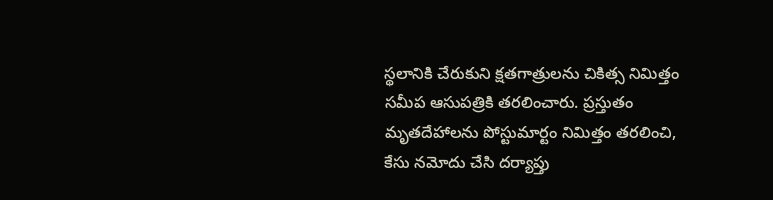స్థలానికి చేరుకుని క్షతగాత్రులను చికిత్స నిమిత్తం సమీప ఆసుపత్రికి తరలించారు. ప్రస్తుతం మృతదేహాలను పోస్టుమార్టం నిమిత్తం తరలించి, కేసు నమోదు చేసి దర్యాప్తు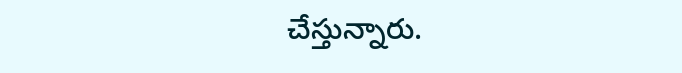చేస్తున్నారు.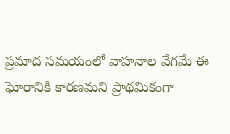ప్రమాద సమయంలో వాహనాల వేగమే ఈ ఘోరానికి కారణమని ప్రాథమికంగా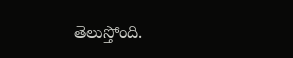తెలుస్తోంది.